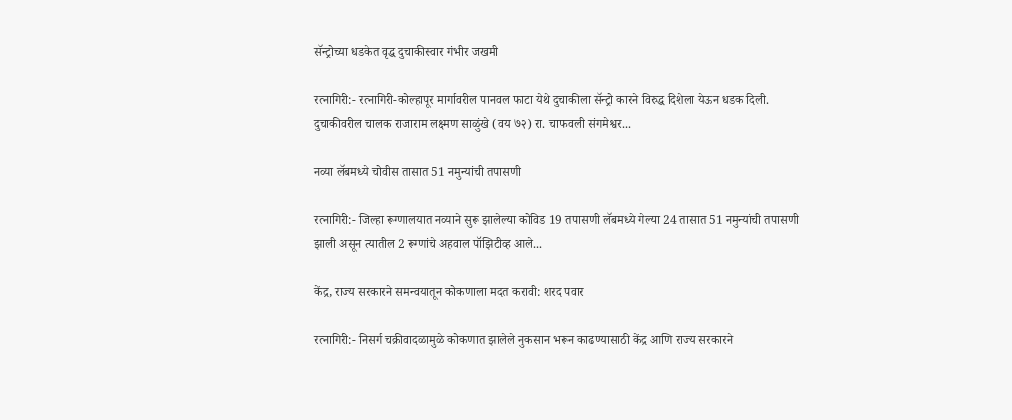सॅन्ट्रोच्या धडकेत वृद्ध दुचाकीस्वार गंभीर जखमी

रत्नागिरी:- रत्नागिरी-कोल्हापूर मार्गावरील पानवल फाटा येथे दुचाकीला सॅन्ट्रो कारने विरुद्ध दिशेला येऊन धडक दिली. दुचाकीवरील चालक राजाराम लक्ष्मण साळुंखे (वय ७२) रा. चाफवली संगमेश्वर...

नव्या लॅबमध्ये चोवीस तासात 51 नमुन्यांची तपासणी

रत्नागिरी:- जिल्हा रूग्णालयात नव्याने सुरू झालेल्या कोविड 19 तपासणी लॅबमध्ये गेल्या 24 तासात 51 नमुन्यांची तपासणी झाली असून त्यातील 2 रूग्णांचे अहवाल पॉझिटीव्ह आले...

केंद्र, राज्य सरकारने समन्वयातून कोकणाला मदत करावी: शरद पवार

रत्नागिरी:- निसर्ग चक्रीवादळामुळे कोकणात झालेले नुकसान भरून काढण्यासाठी केंद्र आणि राज्य सरकारने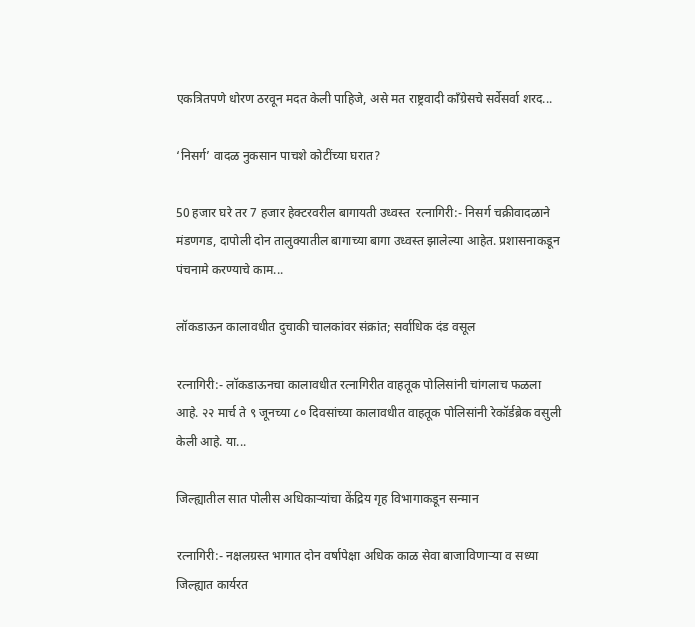एकत्रितपणे धोरण ठरवून मदत केली पाहिजे, असे मत राष्ट्रवादी काँग्रेसचे सर्वेसर्वा शरद...

‘निसर्ग’ वादळ नुकसान पाचशे कोटींच्या घरात?

50 हजार घरे तर 7 हजार हेक्टरवरील बागायती उध्वस्त  रत्नागिरी:- निसर्ग चक्रीवादळाने मंडणगड, दापोली दोन तालुक्यातील बागाच्या बागा उध्वस्त झालेल्या आहेत. प्रशासनाकडून पंचनामे करण्याचे काम...

लॉकडाऊन कालावधीत दुचाकी चालकांवर संक्रांत; सर्वाधिक दंड वसूल

रत्नागिरी:- लॉकडाऊनचा कालावधीत रत्नागिरीत वाहतूक पोलिसांनी चांगलाच फळला आहे. २२ मार्च ते ९ जूनच्या ८० दिवसांच्या कालावधीत वाहतूक पोलिसांनी रेकॉर्डब्रेक वसुली केली आहे. या...

जिल्ह्यातील सात पोलीस अधिकाऱ्यांचा केंद्रिय गृह विभागाकडून सन्मान

रत्नागिरी:- नक्षलग्रस्त भागात दोन वर्षापेक्षा अधिक काळ सेवा बाजाविणाऱ्या व सध्या जिल्ह्यात कार्यरत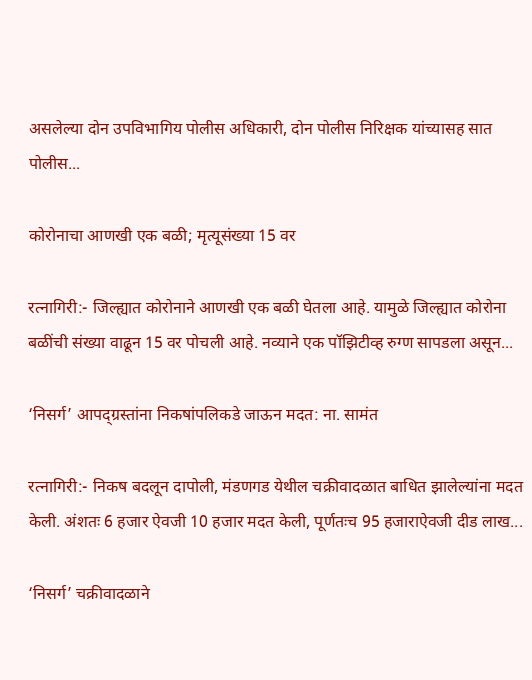असलेल्या दोन उपविभागिय पोलीस अधिकारी, दोन पोलीस निरिक्षक यांच्यासह सात पोलीस...

कोरोनाचा आणखी एक बळी; मृत्यूसंख्या 15 वर

रत्नागिरी:- जिल्ह्यात कोरोनाने आणखी एक बळी घेतला आहे. यामुळे जिल्ह्यात कोरोना बळींची संख्या वाढून 15 वर पोचली आहे. नव्याने एक पॉझिटीव्ह रुग्ण सापडला असून...

‘निसर्ग’ आपद्ग्रस्तांना निकषांपलिकडे जाऊन मदत: ना. सामंत

रत्नागिरी:- निकष बदलून दापोली, मंडणगड येथील चक्रीवादळात बाधित झालेल्यांना मदत केली. अंशतः 6 हजार ऐवजी 10 हजार मदत केली, पूर्णतःच 95 हजाराऐवजी दीड लाख...

‘निसर्ग’ चक्रीवादळाने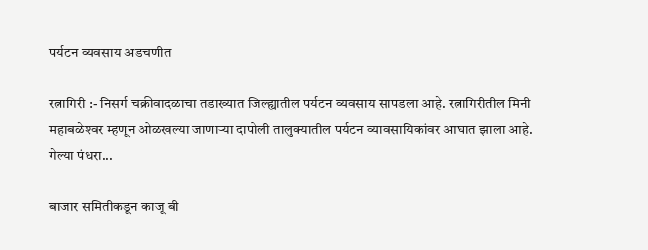पर्यटन व्यवसाय अडचणीत

रत्नागिरी :- निसर्ग चक्रीवादळाचा तडाख्यात जिल्ह्यातील पर्यटन व्यवसाय सापडला आहे. रत्नागिरीतील मिनी महाबळेश्‍वर म्हणून ओळखल्या जाणाऱ्या दापोली तालुक्‍यातील पर्यटन व्यावसायिकांवर आघात झाला आहे. गेल्या पंधरा...

बाजार समितीकडून काजू बी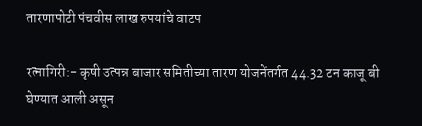तारणापोटी पंचवीस लाख रुपयांचे वाटप

रत्नागिरी:- कृषी उत्पन्न बाजार समितीच्या तारण योजनेंतर्गत 44.32 टन काजू बी घेण्यात आली असून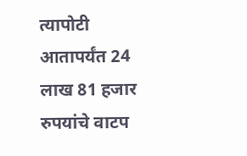त्यापोटी आतापर्यंत 24 लाख 81 हजार रुपयांचे वाटप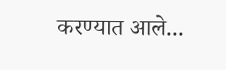करण्यात आले...